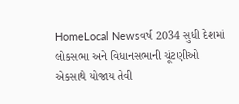HomeLocal Newsવર્ષ 2034 સુધી દેશમાં લોકસભા અને વિધાનસભાની ચૂંટણીઓ એકસાથે યોજાય તેવી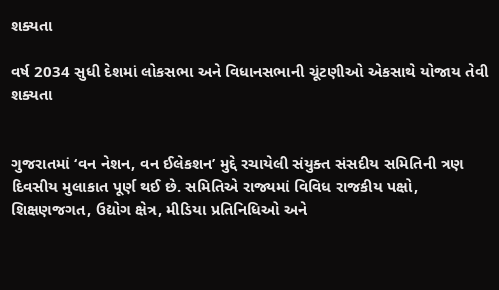શક્યતા

વર્ષ 2034 સુધી દેશમાં લોકસભા અને વિધાનસભાની ચૂંટણીઓ એકસાથે યોજાય તેવી શક્યતા


ગુજરાતમાં ‘વન નેશન, વન ઈલેકશન’ મુદ્દે રચાયેલી સંયુક્ત સંસદીય સમિતિની ત્રણ દિવસીય મુલાકાત પૂર્ણ થઈ છે. સમિતિએ રાજ્યમાં વિવિધ રાજકીય પક્ષો, શિક્ષણજગત, ઉદ્યોગ ક્ષેત્ર, મીડિયા પ્રતિનિધિઓ અને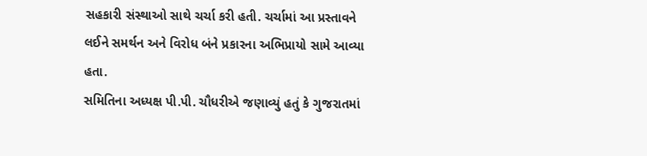સહકારી સંસ્થાઓ સાથે ચર્ચા કરી હતી. ચર્ચામાં આ પ્રસ્તાવને લઈને સમર્થન અને વિરોધ બંને પ્રકારના અભિપ્રાયો સામે આવ્યા હતા.
સમિતિના અધ્યક્ષ પી.પી. ચૌધરીએ જણાવ્યું હતું કે ગુજરાતમાં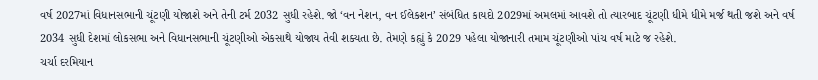વર્ષ 2027માં વિધાનસભાની ચૂંટણી યોજાશે અને તેની ટર્મ 2032 સુધી રહેશે. જો ‘વન નેશન, વન ઈલેકશન’ સંબંધિત કાયદો 2029માં અમલમાં આવશે તો ત્યારબાદ ચૂંટણી ધીમે ધીમે મર્જ થતી જશે અને વર્ષ 2034 સુધી દેશમાં લોકસભા અને વિધાનસભાની ચૂંટણીઓ એકસાથે યોજાય તેવી શક્યતા છે. તેમણે કહ્યું કે 2029 પહેલા યોજાનારી તમામ ચૂંટણીઓ પાંચ વર્ષ માટે જ રહેશે.
ચર્ચા દરમિયાન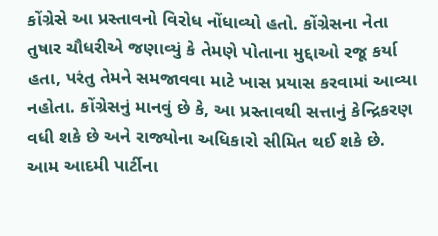કોંગ્રેસે આ પ્રસ્તાવનો વિરોધ નોંધાવ્યો હતો. કોંગ્રેસના નેતા તુષાર ચૌધરીએ જણાવ્યું કે તેમણે પોતાના મુદ્દાઓ રજૂ કર્યા હતા, પરંતુ તેમને સમજાવવા માટે ખાસ પ્રયાસ કરવામાં આવ્યા નહોતા. કોંગ્રેસનું માનવું છે કે, આ પ્રસ્તાવથી સત્તાનું કેન્દ્રિકરણ વધી શકે છે અને રાજ્યોના અધિકારો સીમિત થઈ શકે છે.
આમ આદમી પાર્ટીના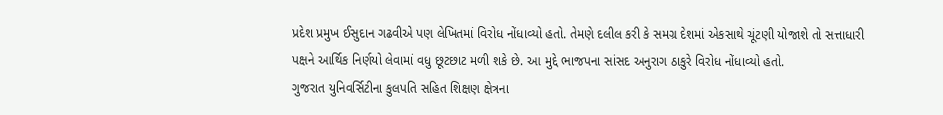પ્રદેશ પ્રમુખ ઈસુદાન ગઢવીએ પણ લેખિતમાં વિરોધ નોંધાવ્યો હતો. તેમણે દલીલ કરી કે સમગ્ર દેશમાં એકસાથે ચૂંટણી યોજાશે તો સત્તાધારી પક્ષને આર્થિક નિર્ણયો લેવામાં વધુ છૂટછાટ મળી શકે છે. આ મુદ્દે ભાજપના સાંસદ અનુરાગ ઠાકુરે વિરોધ નોંધાવ્યો હતો.
ગુજરાત યુનિવર્સિટીના કુલપતિ સહિત શિક્ષણ ક્ષેત્રના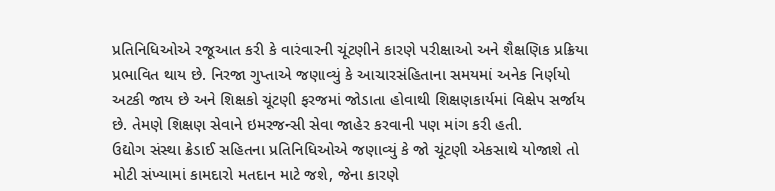પ્રતિનિધિઓએ રજૂઆત કરી કે વારંવારની ચૂંટણીને કારણે પરીક્ષાઓ અને શૈક્ષણિક પ્રક્રિયા પ્રભાવિત થાય છે. નિરજા ગુપ્તાએ જણાવ્યું કે આચારસંહિતાના સમયમાં અનેક નિર્ણયો અટકી જાય છે અને શિક્ષકો ચૂંટણી ફરજમાં જોડાતા હોવાથી શિક્ષણકાર્યમાં વિક્ષેપ સર્જાય છે. તેમણે શિક્ષણ સેવાને ઇમરજન્સી સેવા જાહેર કરવાની પણ માંગ કરી હતી.
ઉદ્યોગ સંસ્થા ક્રેડાઈ સહિતના પ્રતિનિધિઓએ જણાવ્યું કે જો ચૂંટણી એકસાથે યોજાશે તો મોટી સંખ્યામાં કામદારો મતદાન માટે જશે, જેના કારણે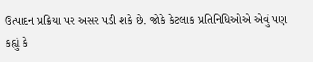ઉત્પાદન પ્રક્રિયા પર અસર પડી શકે છે. જોકે કેટલાક પ્રતિનિધિઓએ એવું પણ કહ્યું કે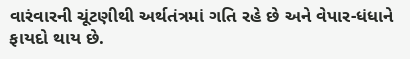વારંવારની ચૂંટણીથી અર્થતંત્રમાં ગતિ રહે છે અને વેપાર-ધંધાને ફાયદો થાય છે.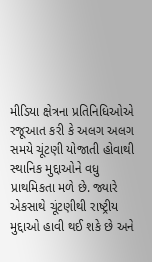મીડિયા ક્ષેત્રના પ્રતિનિધિઓએ રજૂઆત કરી કે અલગ અલગ સમયે ચૂંટણી યોજાતી હોવાથી સ્થાનિક મુદ્દાઓને વધુ પ્રાથમિકતા મળે છે. જ્યારે એકસાથે ચૂંટણીથી રાષ્ટ્રીય મુદ્દાઓ હાવી થઈ શકે છે અને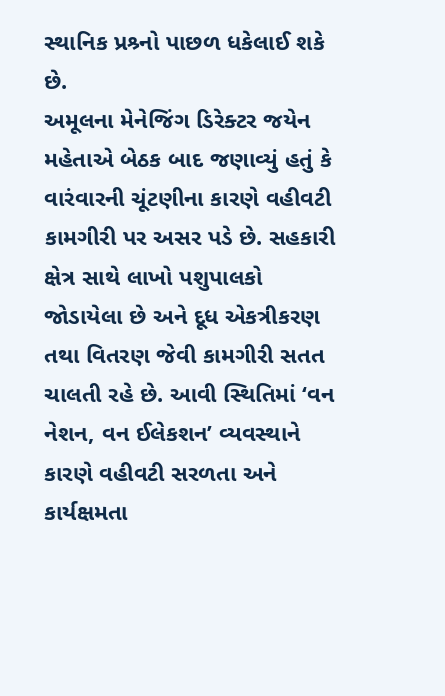સ્થાનિક પ્રશ્ર્નો પાછળ ધકેલાઈ શકે છે.
અમૂલના મેનેજિંગ ડિરેક્ટર જયેન મહેતાએ બેઠક બાદ જણાવ્યું હતું કે વારંવારની ચૂંટણીના કારણે વહીવટી કામગીરી પર અસર પડે છે. સહકારી ક્ષેત્ર સાથે લાખો પશુપાલકો જોડાયેલા છે અને દૂધ એકત્રીકરણ તથા વિતરણ જેવી કામગીરી સતત ચાલતી રહે છે. આવી સ્થિતિમાં ‘વન નેશન, વન ઈલેકશન’ વ્યવસ્થાને કારણે વહીવટી સરળતા અને કાર્યક્ષમતા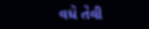વધે તેવી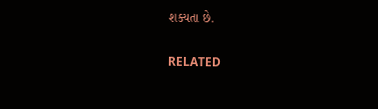શક્યતા છે.

RELATED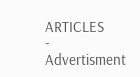ARTICLES
- Advertisment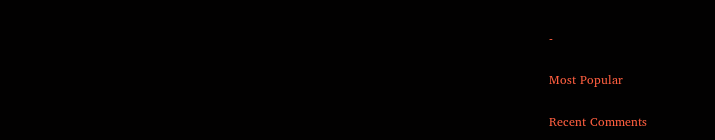-

Most Popular

Recent Comments